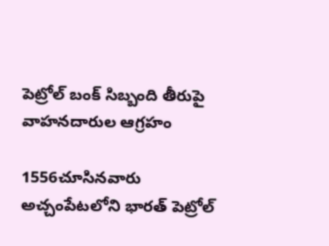పెట్రోల్ బంక్ సిబ్బంది తీరుపై వాహనదారుల ఆగ్రహం

1556చూసినవారు
అచ్చంపేటలోని భారత్ పెట్రోల్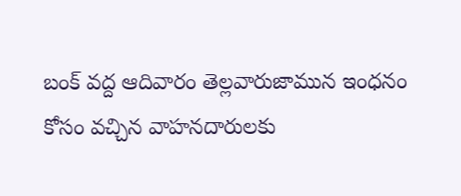బంక్ వద్ద ఆదివారం తెల్లవారుజామున ఇంధనం కోసం వచ్చిన వాహనదారులకు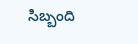సిబ్బంది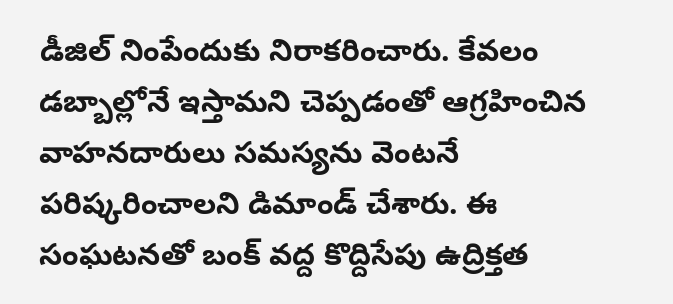డీజిల్ నింపేందుకు నిరాకరించారు. కేవలం డబ్బాల్లోనే ఇస్తామని చెప్పడంతో ఆగ్రహించిన వాహనదారులు సమస్యను వెంటనే పరిష్కరించాలని డిమాండ్ చేశారు. ఈ సంఘటనతో బంక్ వద్ద కొద్దిసేపు ఉద్రిక్తత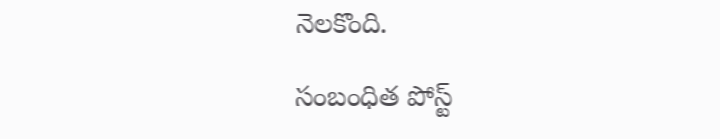నెలకొంది.

సంబంధిత పోస్ట్